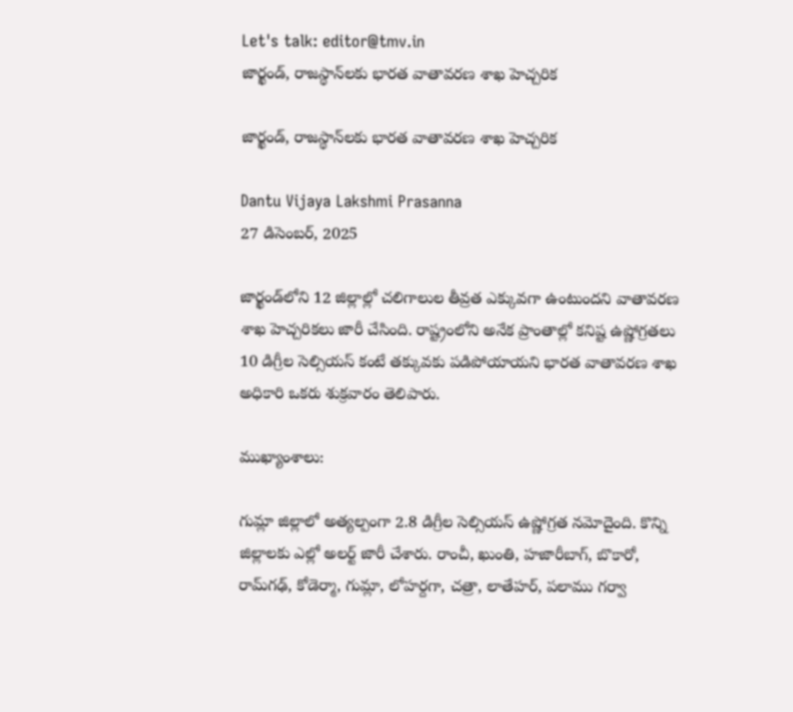Let's talk: editor@tmv.in
జార్ఖండ్‌, రాజస్థాన్‌లకు భారత వాతావరణ శాఖ హెచ్చరిక

జార్ఖండ్‌, రాజస్థాన్‌లకు భారత వాతావరణ శాఖ హెచ్చరిక

Dantu Vijaya Lakshmi Prasanna
27 డిసెంబర్, 2025

జార్ఖండ్‌లోని 12 జిల్లాల్లో చలిగాలుల తీవ్రత ఎక్కువగా ఉంటుందని వాతావరణ శాఖ హెచ్చరికలు జారీ చేసింది. రాష్ట్రంలోని అనేక ప్రాంతాల్లో కనిష్ట ఉష్ణోగ్రతలు 10 డిగ్రీల సెల్సియస్ కంటే తక్కువకు పడిపోయాయని భారత వాతావరణ శాఖ అధికారి ఒకరు శుక్రవారం తెలిపారు.

ముఖ్యాంశాలు:

గుమ్లా జిల్లాలో అత్యల్పంగా 2.8 డిగ్రీల సెల్సియస్ ఉష్ణోగ్రత నమోదైంది. కొన్ని జిల్లాలకు ఎల్లో అలర్ట్ జారీ చేశారు. రాంచీ, ఖుంతి, హజారీబాగ్, బొకారో, రామ్‌గఢ్, కోడెర్మా, గుమ్లా, లోహర్దగా, చత్రా, లాతేహర్, పలాము గర్వా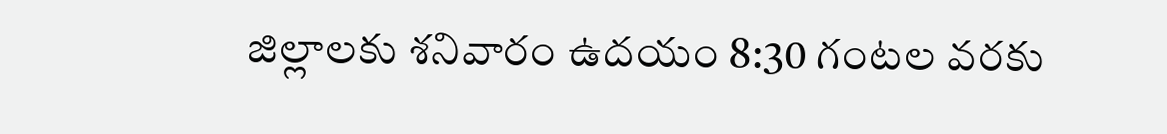జిల్లాలకు శనివారం ఉదయం 8:30 గంటల వరకు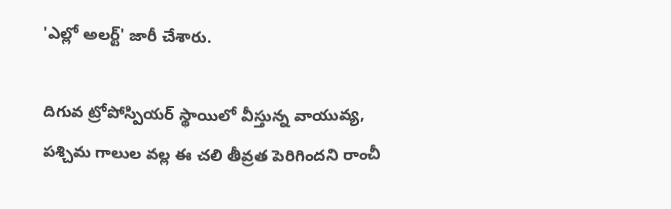'ఎల్లో అలర్ట్' జారీ చేశారు.

దిగువ ట్రోపోస్పియర్ స్థాయిలో వీస్తున్న వాయువ్య, పశ్చిమ గాలుల వల్ల ఈ చలి తీవ్రత పెరిగిందని రాంచీ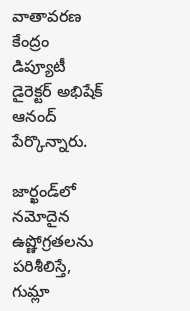వాతావరణ కేంద్రం డిప్యూటీ డైరెక్టర్ అభిషేక్ ఆనంద్ పేర్కొన్నారు.

జార్ఖండ్‌లో నమోదైన ఉష్ణోగ్రతలను పరిశీలిస్తే, గుమ్లా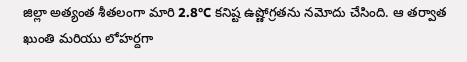జిల్లా అత్యంత శీతలంగా మారి 2.8°C కనిష్ట ఉష్ణోగ్రతను నమోదు చేసింది. ఆ తర్వాత ఖుంతి మరియు లోహర్దగా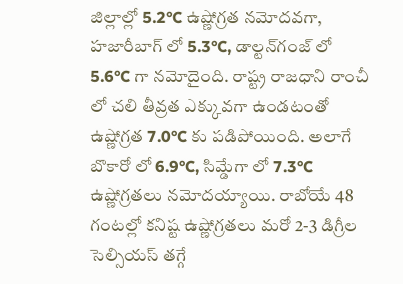జిల్లాల్లో 5.2°C ఉష్ణోగ్రత నమోదవగా, హజారీబాగ్ లో 5.3°C, డాల్టన్‌గంజ్ లో 5.6°C గా నమోదైంది. రాష్ట్ర రాజధాని రాంచీ లో చలి తీవ్రత ఎక్కువగా ఉండటంతో ఉష్ణోగ్రత 7.0°C కు పడిపోయింది. అలాగే బొకారో లో 6.9°C, సిమ్డేగా లో 7.3°C ఉష్ణోగ్రతలు నమోదయ్యాయి. రాబోయే 48 గంటల్లో కనిష్ట ఉష్ణోగ్రతలు మరో 2-3 డిగ్రీల సెల్సియస్ తగ్గే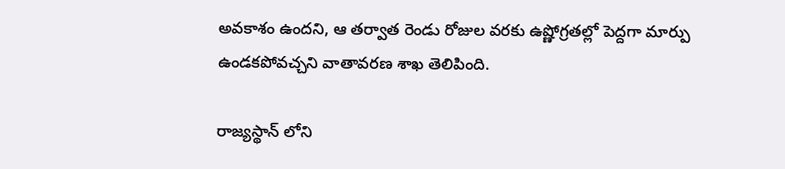అవకాశం ఉందని, ఆ తర్వాత రెండు రోజుల వరకు ఉష్ణోగ్రతల్లో పెద్దగా మార్పు ఉండకపోవచ్చని వాతావరణ శాఖ తెలిపింది.

రాజ్యస్థాన్ లోని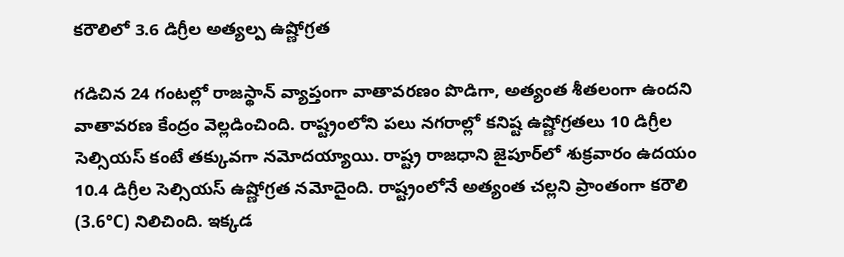కరౌలిలో 3.6 డిగ్రీల అత్యల్ప ఉష్ణోగ్రత

గడిచిన 24 గంటల్లో రాజస్థాన్ వ్యాప్తంగా వాతావరణం పొడిగా, అత్యంత శీతలంగా ఉందని వాతావరణ కేంద్రం వెల్లడించింది. రాష్ట్రంలోని పలు నగరాల్లో కనిష్ట ఉష్ణోగ్రతలు 10 డిగ్రీల సెల్సియస్ కంటే తక్కువగా నమోదయ్యాయి. రాష్ట్ర రాజధాని జైపూర్‌లో శుక్రవారం ఉదయం 10.4 డిగ్రీల సెల్సియస్ ఉష్ణోగ్రత నమోదైంది. రాష్ట్రంలోనే అత్యంత చల్లని ప్రాంతంగా కరౌలి (3.6°C) నిలిచింది. ఇక్కడ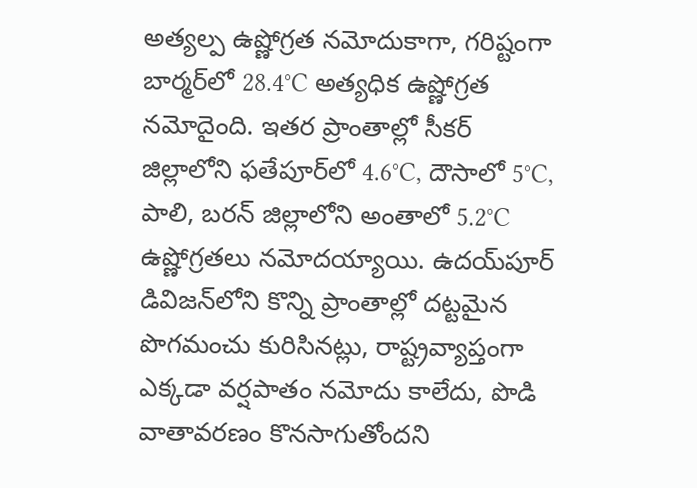అత్యల్ప ఉష్ణోగ్రత నమోదుకాగా, గరిష్టంగా బార్మర్‌లో 28.4°C అత్యధిక ఉష్ణోగ్రత నమోదైంది. ఇతర ప్రాంతాల్లో సీకర్ జిల్లాలోని ఫతేపూర్‌లో 4.6°C, దౌసాలో 5°C, పాలి, బరన్ జిల్లాలోని అంతాలో 5.2°C ఉష్ణోగ్రతలు నమోదయ్యాయి. ఉదయ్‌పూర్ డివిజన్‌లోని కొన్ని ప్రాంతాల్లో దట్టమైన పొగమంచు కురిసినట్లు, రాష్ట్రవ్యాప్తంగా ఎక్కడా వర్షపాతం నమోదు కాలేదు, పొడి వాతావరణం కొనసాగుతోందని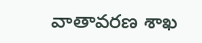వాతావరణ శాఖ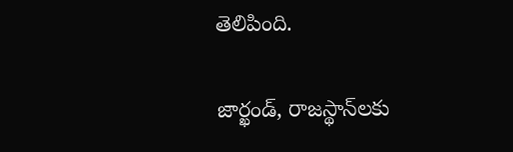తెలిపింది.

జార్ఖండ్‌, రాజస్థాన్‌లకు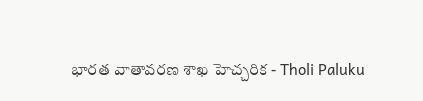భారత వాతావరణ శాఖ హెచ్చరిక - Tholi Paluku